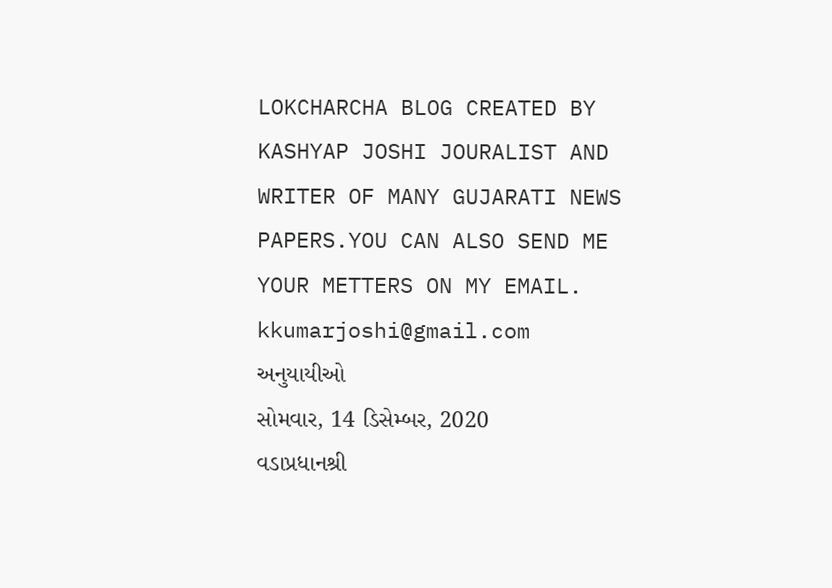LOKCHARCHA BLOG CREATED BY KASHYAP JOSHI JOURALIST AND WRITER OF MANY GUJARATI NEWS PAPERS.YOU CAN ALSO SEND ME YOUR METTERS ON MY EMAIL. kkumarjoshi@gmail.com
અનુયાયીઓ
સોમવાર, 14 ડિસેમ્બર, 2020
વડાપ્રધાનશ્રી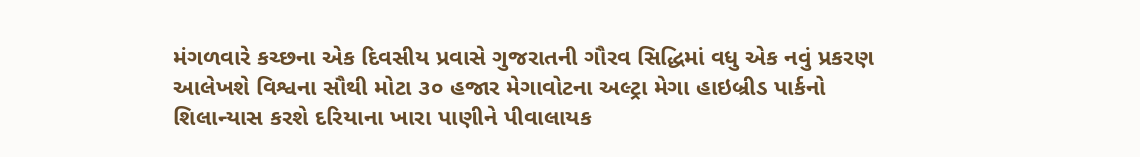મંગળવારે કચ્છના એક દિવસીય પ્રવાસે ગુજરાતની ગૌરવ સિદ્ધિમાં વધુ એક નવું પ્રકરણ આલેખશે વિશ્વના સૌથી મોટા ૩૦ હજાર મેગાવોટના અલ્ટ્રા મેગા હાઇબ્રીડ પાર્કનો શિલાન્યાસ કરશે દરિયાના ખારા પાણીને પીવાલાયક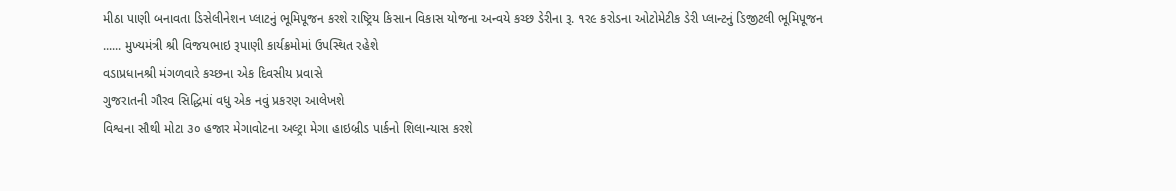મીઠા પાણી બનાવતા ડિસેલીનેશન પ્લાટનું ભૂમિપૂજન કરશે રાષ્ટ્રિય કિસાન વિકાસ યોજના અન્વયે કચ્છ ડેરીના રૂ. ૧ર૯ કરોડના ઓટોમેટીક ડેરી પ્લાન્ટનું ડિજીટલી ભૂમિપૂજન ...... મુખ્યમંત્રી શ્રી વિજયભાઇ રૂપાણી કાર્યક્રમોમાં ઉપસ્થિત રહેશે
વડાપ્રધાનશ્રી મંગળવારે કચ્છના એક દિવસીય પ્રવાસે
ગુજરાતની ગૌરવ સિદ્ધિમાં વધુ એક નવું પ્રકરણ આલેખશે
વિશ્વના સૌથી મોટા ૩૦ હજાર મેગાવોટના અલ્ટ્રા મેગા હાઇબ્રીડ પાર્કનો શિલાન્યાસ કરશે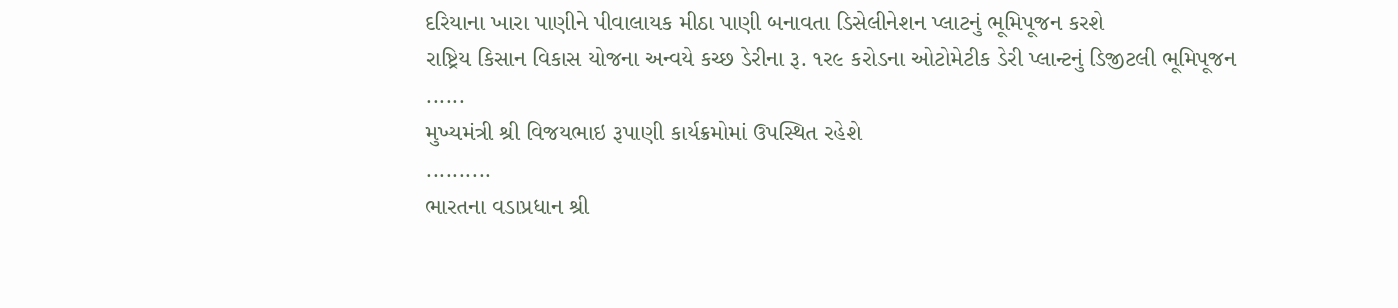દરિયાના ખારા પાણીને પીવાલાયક મીઠા પાણી બનાવતા ડિસેલીનેશન પ્લાટનું ભૂમિપૂજન કરશે
રાષ્ટ્રિય કિસાન વિકાસ યોજના અન્વયે કચ્છ ડેરીના રૂ. ૧ર૯ કરોડના ઓટોમેટીક ડેરી પ્લાન્ટનું ડિજીટલી ભૂમિપૂજન
......
મુખ્યમંત્રી શ્રી વિજયભાઇ રૂપાણી કાર્યક્રમોમાં ઉપસ્થિત રહેશે
..........
ભારતના વડાપ્રધાન શ્રી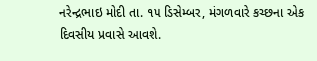નરેન્દ્રભાઇ મોદી તા. ૧૫ ડિસેમ્બર, મંગળવારે કચ્છના એક દિવસીય પ્રવાસે આવશે.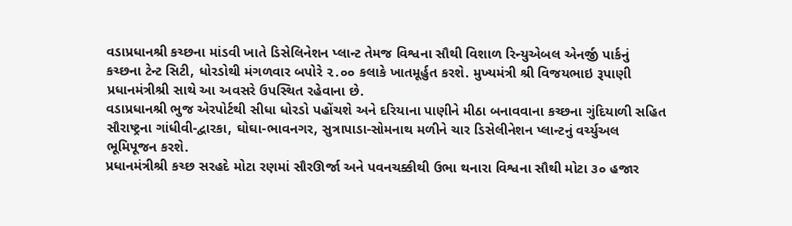વડાપ્રધાનશ્રી કચ્છના માંડવી ખાતે ડિસેલિનેશન પ્લાન્ટ તેમજ વિશ્વના સૌથી વિશાળ રિન્યુએબલ એનર્જી પાર્કનું કચ્છના ટેન્ટ સિટી, ધોરડોથી મંગળવાર બપોરે ૨.૦૦ કલાકે ખાતમૂર્હુત કરશે. મુખ્યમંત્રી શ્રી વિજયભાઇ રૂપાણી પ્રધાનમંત્રીશ્રી સાથે આ અવસરે ઉપસ્થિત રહેવાના છે.
વડાપ્રધાનશ્રી ભુજ એરપોર્ટથી સીધા ધોરડો પહોંચશે અને દરિયાના પાણીને મીઠા બનાવવાના કચ્છના ગુંદિયાળી સહિત સૌરાષ્ટ્રના ગાંધીવી-દ્વારકા, ઘોઘા-ભાવનગર, સુત્રાપાડા-સોમનાથ મળીને ચાર ડિસેલીનેશન પ્લાન્ટનું વર્ચ્યુઅલ ભૂમિપૂજન કરશે.
પ્રધાનમંત્રીશ્રી કચ્છ સરહદે મોટા રણમાં સૌરઊર્જા અને પવનચક્કીથી ઉભા થનારા વિશ્વના સૌથી મોટા ૩૦ હજાર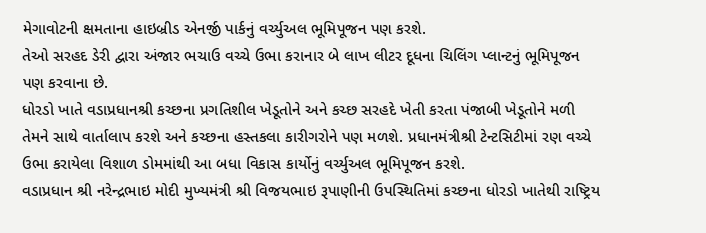મેગાવોટની ક્ષમતાના હાઇબ્રીડ એનર્જી પાર્કનું વર્ચ્યુઅલ ભૂમિપૂજન પણ કરશે.
તેઓ સરહદ ડેરી દ્વારા અંજાર ભચાઉ વચ્ચે ઉભા કરાનાર બે લાખ લીટર દૂધના ચિલિંગ પ્લાન્ટનું ભૂમિપૂજન પણ કરવાના છે.
ધોરડો ખાતે વડાપ્રધાનશ્રી કચ્છના પ્રગતિશીલ ખેડૂતોને અને કચ્છ સરહદે ખેતી કરતા પંજાબી ખેડૂતોને મળી તેમને સાથે વાર્તાલાપ કરશે અને કચ્છના હસ્તકલા કારીગરોને પણ મળશે. પ્રધાનમંત્રીશ્રી ટેન્ટસિટીમાં રણ વચ્ચે ઉભા કરાયેલા વિશાળ ડોમમાંથી આ બધા વિકાસ કાર્યોનું વર્ચ્યુઅલ ભૂમિપૂજન કરશે.
વડાપ્રધાન શ્રી નરેન્દ્રભાઇ મોદી મુખ્યમંત્રી શ્રી વિજયભાઇ રૂપાણીની ઉપસ્થિતિમાં કચ્છના ધોરડો ખાતેથી રાષ્ટ્રિય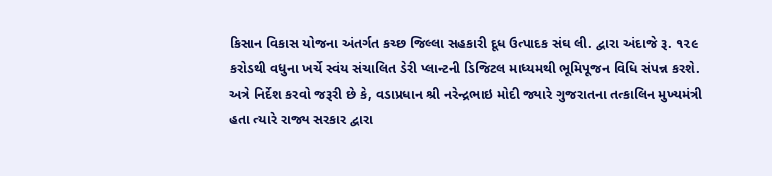કિસાન વિકાસ યોજના અંતર્ગત કચ્છ જિલ્લા સહકારી દૂધ ઉત્પાદક સંઘ લી. દ્વારા અંદાજે રૂ. ૧૨૯ કરોડથી વધુના ખર્ચે સ્વંય સંચાલિત ડેરી પ્લાન્ટની ડિજિટલ માધ્યમથી ભૂમિપૂજન વિધિ સંપન્ન કરશે.
અત્રે નિર્દેશ કરવો જરૂરી છે કે, વડાપ્રધાન શ્રી નરેન્દ્રભાઇ મોદી જ્યારે ગુજરાતના તત્કાલિન મુખ્યમંત્રી હતા ત્યારે રાજ્ય સરકાર દ્વારા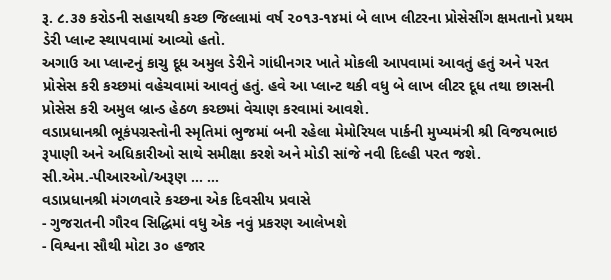રૂ. ૮.૩૭ કરોડની સહાયથી કચ્છ જિલ્લામાં વર્ષ ૨૦૧૩-૧૪માં બે લાખ લીટરના પ્રોસેસીંગ ક્ષમતાનો પ્રથમ ડેરી પ્લાન્ટ સ્થાપવામાં આવ્યો હતો.
અગાઉ આ પ્લાન્ટનું કાચુ દૂધ અમુલ ડેરીને ગાંધીનગર ખાતે મોકલી આપવામાં આવતું હતું અને પરત પ્રોસેસ કરી કચ્છમાં વહેચવામાં આવતું હતું. હવે આ પ્લાન્ટ થકી વધુ બે લાખ લીટર દૂધ તથા છાસની પ્રોસેસ કરી અમુલ બ્રાન્ડ હેઠળ કચ્છમાં વેચાણ કરવામાં આવશે.
વડાપ્રધાનશ્રી ભૂકંપગ્રસ્તોની સ્મૃતિમાં ભુજમાં બની રહેલા મેમોરિયલ પાર્કની મુખ્યમંત્રી શ્રી વિજયભાઇ રૂપાણી અને અધિકારીઓ સાથે સમીક્ષા કરશે અને મોડી સાંજે નવી દિલ્હી પરત જશે.
સી.એમ.-પીઆરઓ/અરૂણ ... ...
વડાપ્રધાનશ્રી મંગળવારે કચ્છના એક દિવસીય પ્રવાસે
- ગુજરાતની ગૌરવ સિદ્ધિમાં વધુ એક નવું પ્રકરણ આલેખશે
- વિશ્વના સૌથી મોટા ૩૦ હજાર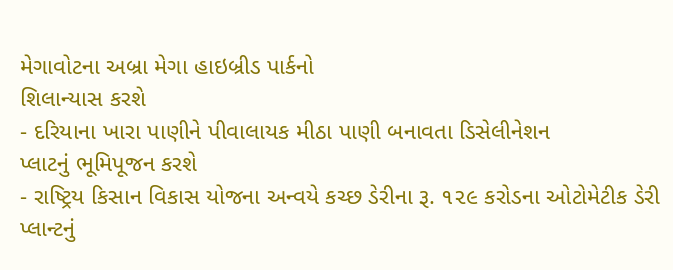મેગાવોટના અબ્રા મેગા હાઇબ્રીડ પાર્કનો
શિલાન્યાસ કરશે
- દરિયાના ખારા પાણીને પીવાલાયક મીઠા પાણી બનાવતા ડિસેલીનેશન
પ્લાટનું ભૂમિપૂજન કરશે
- રાષ્ટ્રિય કિસાન વિકાસ યોજના અન્વયે કચ્છ ડેરીના રૂ. ૧૨૯ કરોડના ઓટોમેટીક ડેરી પ્લાન્ટનું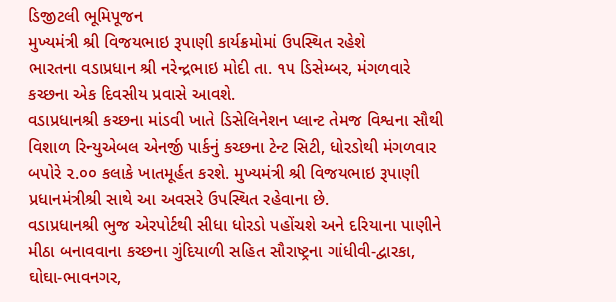ડિજીટલી ભૂમિપૂજન
મુખ્યમંત્રી શ્રી વિજયભાઇ રૂપાણી કાર્યક્રમોમાં ઉપસ્થિત રહેશે
ભારતના વડાપ્રધાન શ્રી નરેન્દ્રભાઇ મોદી તા. ૧૫ ડિસેમ્બર, મંગળવારે કચ્છના એક દિવસીય પ્રવાસે આવશે.
વડાપ્રધાનશ્રી કચ્છના માંડવી ખાતે ડિસેલિનેશન પ્લાન્ટ તેમજ વિશ્વના સૌથી વિશાળ રિન્યુએબલ એનર્જી પાર્કનું કચ્છના ટેન્ટ સિટી, ધોરડોથી મંગળવાર બપોરે ૨.૦૦ કલાકે ખાતમૂર્હત કરશે. મુખ્યમંત્રી શ્રી વિજયભાઇ રૂપાણી પ્રધાનમંત્રીશ્રી સાથે આ અવસરે ઉપસ્થિત રહેવાના છે.
વડાપ્રધાનશ્રી ભુજ એરપોર્ટથી સીધા ધોરડો પહોંચશે અને દરિયાના પાણીને મીઠા બનાવવાના કચ્છના ગુંદિયાળી સહિત સૌરાષ્ટ્રના ગાંધીવી-દ્વારકા, ઘોઘા-ભાવનગર,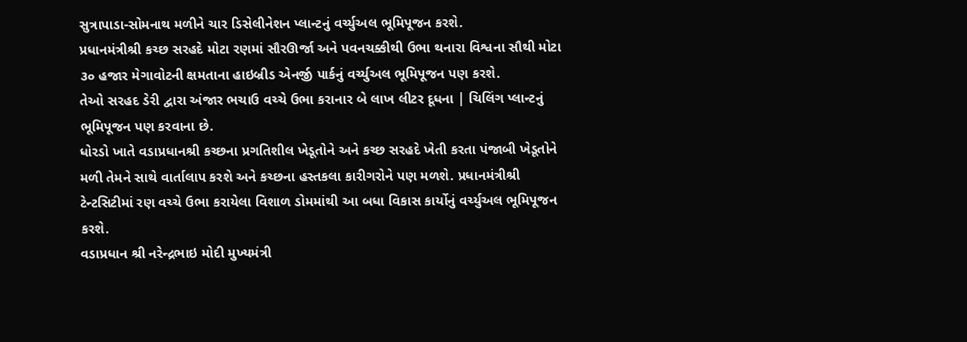સુત્રાપાડા-સોમનાથ મળીને ચાર ડિસેલીનેશન પ્લાન્ટનું વર્ચ્યુઅલ ભૂમિપૂજન કરશે.
પ્રધાનમંત્રીશ્રી કચ્છ સરહદે મોટા રણમાં સૌરઊર્જા અને પવનચક્કીથી ઉભા થનારા વિશ્વના સૌથી મોટા ૩૦ હજાર મેગાવોટની ક્ષમતાના હાઇબ્રીડ એનર્જી પાર્કનું વર્ચ્યુઅલ ભૂમિપૂજન પણ કરશે.
તેઓ સરહદ ડેરી દ્વારા અંજાર ભચાઉ વચ્ચે ઉભા કરાનાર બે લાખ લીટર દૂધના | ચિલિંગ પ્લાન્ટનું ભૂમિપૂજન પણ કરવાના છે.
ધોરડો ખાતે વડાપ્રધાનશ્રી કચ્છના પ્રગતિશીલ ખેડૂતોને અને કચ્છ સરહદે ખેતી કરતા પંજાબી ખેડૂતોને મળી તેમને સાથે વાર્તાલાપ કરશે અને કચ્છના હસ્તકલા કારીગરોને પણ મળશે. પ્રધાનમંત્રીશ્રી ટેન્ટસિટીમાં રણ વચ્ચે ઉભા કરાયેલા વિશાળ ડોમમાંથી આ બધા વિકાસ કાર્યોનું વર્ચ્યુઅલ ભૂમિપૂજન કરશે.
વડાપ્રધાન શ્રી નરેન્દ્રભાઇ મોદી મુખ્યમંત્રી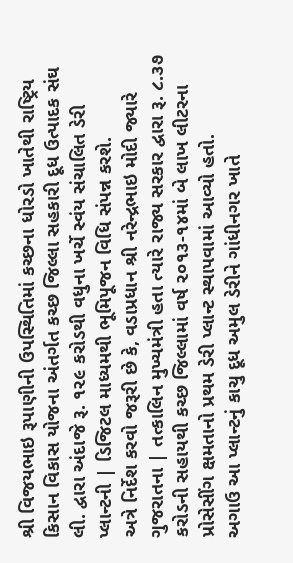શ્રી વિજયભાઇ રૂપાણીની ઉપસ્થિતિમાં કચ્છના ધોરડો ખાતેથી રાષ્ટ્રિય કિસાન વિકાસ યોજના અંતર્ગત કચ્છ જિલ્લા સહકારી દૂધ ઉત્પાદક સંઘ લી. દ્વારા અંદાજે રૂ. ૧૨૯ કરોડથી વધુના ખર્ચે સ્વંય સંચાલિત ડેરી પ્લાન્ટની | ડિજિટલ માધ્યમથી ભૂમિપૂજન વિધિ સંપન્ન કરશે.
અત્રે નિર્દેશ કરવો જરૂરી છે કે, વડાપ્રધાન શ્રી નરેન્દ્રભાઇ મોદી જ્યારે ગુજરાતના | તત્કાલિન મુખ્યમંત્રી હતા ત્યારે રાજ્ય સરકાર દ્વારા રૂ. ૮.૩૭ કરોડની સહાયથી કચ્છ જિલ્લામાં વર્ષ ૨૦૧૩-૧૪માં બે લાખ લીટરના પ્રોસેસીંગ ક્ષમતાનો પ્રથમ ડેરી પ્લાન્ટ સ્થાપવામાં આવ્યો હતો.
અગાઉ આ પ્લાન્ટનું કાચુ દૂધ અમુલ ડેરીને ગાંધીનગર ખાતે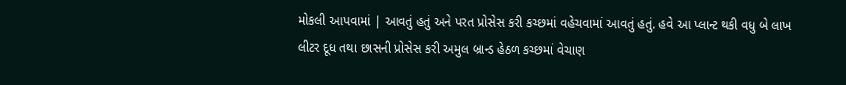મોકલી આપવામાં | આવતું હતું અને પરત પ્રોસેસ કરી કચ્છમાં વહેચવામાં આવતું હતું. હવે આ પ્લાન્ટ થકી વધુ બે લાખ લીટર દૂધ તથા છાસની પ્રોસેસ કરી અમુલ બ્રાન્ડ હેઠળ કચ્છમાં વેચાણ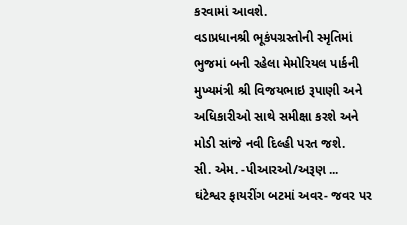કરવામાં આવશે.
વડાપ્રધાનશ્રી ભૂકંપગ્રસ્તોની સ્મૃતિમાં ભુજમાં બની રહેલા મેમોરિયલ પાર્કની મુખ્યમંત્રી શ્રી વિજયભાઇ રૂપાણી અને અધિકારીઓ સાથે સમીક્ષા કરશે અને મોડી સાંજે નવી દિલ્હી પરત જશે.
સી. એમ. -પીઆરઓ/અરૂણ ...
ઘંટેશ્વર ફાયરીંગ બટમાં અવર- જવર પર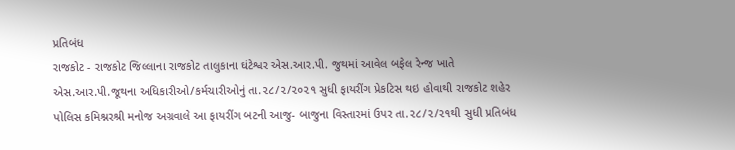પ્રતિબંધ
રાજકોટ - રાજકોટ જિલ્લાના રાજકોટ તાલુકાના ઘંટેશ્વર એસ.આર.પી. જુથમાં આવેલ બફેલ રેન્જ ખાતે એસ.આર.પી.જૂથના અધિકારીઓ/કર્મચારીઓનું તા.૨૮/૨/૨૦૨૧ સુધી ફાયરીંગ પ્રેકટિસ થઇ હોવાથી રાજકોટ શહેર પોલિસ કમિશ્નરશ્રી મનોજ અગ્રવાલે આ ફાયરીંગ બટની આજુ- બાજુના વિસ્તારમાં ઉપર તા.૨૮/૨/૨૧થી સુધી પ્રતિબંધ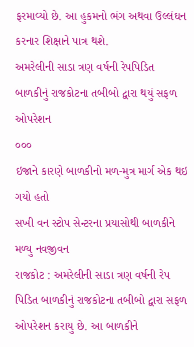ફરમાવ્યો છે. આ હુકમનો ભંગ અથવા ઉલ્લંઘન કરનાર શિક્ષાને પાત્ર થશે.
અમરેલીની સાડા ત્રણ વર્ષની રેપપિડિત બાળકીનું રાજકોટના તબીબો દ્વારા થયું સફળ ઓપરેશન
૦૦૦
ઇજાને કારણે બાળકીનો મળ-મુત્ર માર્ગ એક થઇ ગયો હતો
સખી વન સ્ટોપ સેન્ટરના પ્રયાસોથી બાળકીને મળ્યુ નવજીવન
રાજકોટ : અમરેલીની સાડા ત્રણ વર્ષની રેપ પિડિત બાળકીનું રાજકોટના તબીબો દ્વારા સફળ ઓપરેશન કરાયુ છે. આ બાળકીને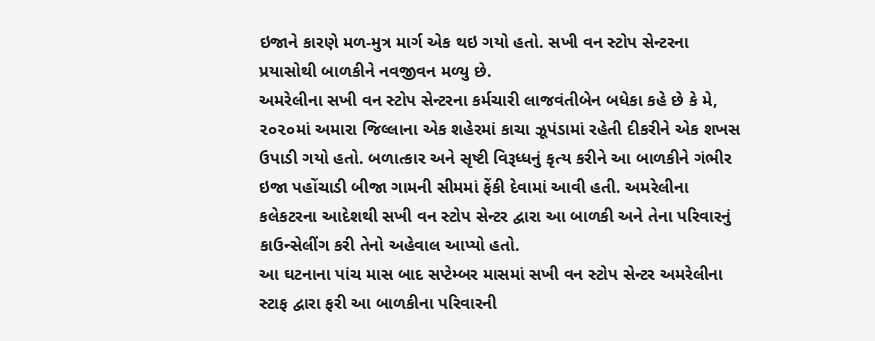ઇજાને કારણે મળ-મુત્ર માર્ગ એક થઇ ગયો હતો. સખી વન સ્ટોપ સેન્ટરના પ્રયાસોથી બાળકીને નવજીવન મળ્યુ છે.
અમરેલીના સખી વન સ્ટોપ સેન્ટરના કર્મચારી લાજવંતીબેન બધેકા કહે છે કે મે, ૨૦૨૦માં અમારા જિલ્લાના એક શહેરમાં કાચા ઝૂપંડામાં રહેતી દીકરીને એક શખસ ઉપાડી ગયો હતો. બળાત્કાર અને સૃષ્ટી વિરૂધ્ધનું કૃત્ય કરીને આ બાળકીને ગંભીર ઇજા પહોંચાડી બીજા ગામની સીમમાં ફેંકી દેવામાં આવી હતી. અમરેલીના કલેકટરના આદેશથી સખી વન સ્ટોપ સેન્ટર દ્વારા આ બાળકી અને તેના પરિવારનું કાઉન્સેલીંગ કરી તેનો અહેવાલ આપ્યો હતો.
આ ઘટનાના પાંચ માસ બાદ સપ્ટેમ્બર માસમાં સખી વન સ્ટોપ સેન્ટર અમરેલીના સ્ટાફ દ્વારા ફરી આ બાળકીના પરિવારની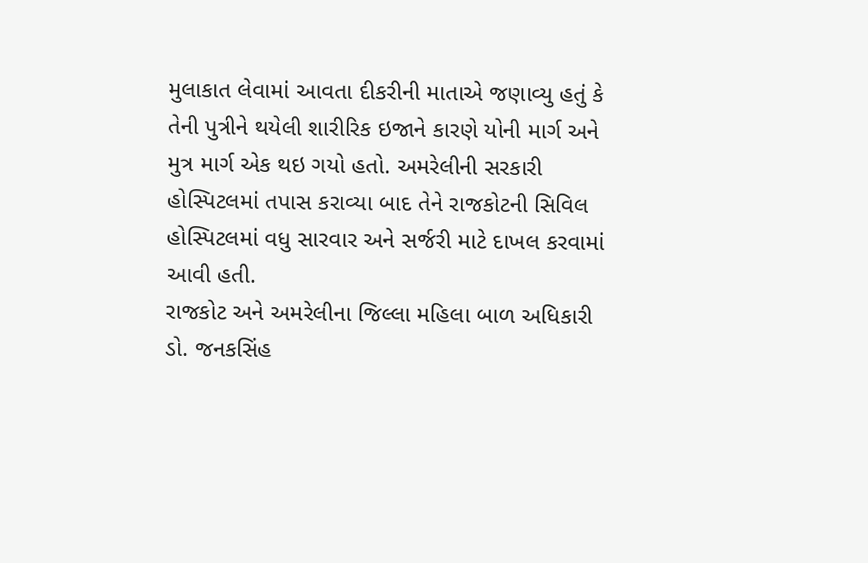મુલાકાત લેવામાં આવતા દીકરીની માતાએ જણાવ્યુ હતું કે તેની પુત્રીને થયેલી શારીરિક ઇજાને કારણે યોની માર્ગ અને મુત્ર માર્ગ એક થઇ ગયો હતો. અમરેલીની સરકારી હોસ્પિટલમાં તપાસ કરાવ્યા બાદ તેને રાજકોટની સિવિલ હોસ્પિટલમાં વધુ સારવાર અને સર્જરી માટે દાખલ કરવામાં આવી હતી.
રાજકોટ અને અમરેલીના જિલ્લા મહિલા બાળ અધિકારી ડો. જનકસિંહ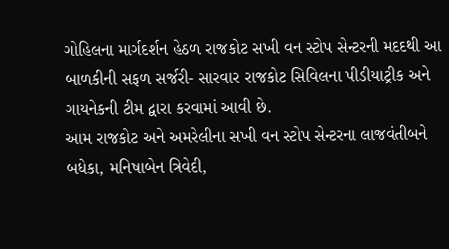ગોહિલના માર્ગદર્શન હેઠળ રાજકોટ સખી વન સ્ટોપ સેન્ટરની મદદથી આ બાળકીની સફળ સર્જરી- સારવાર રાજકોટ સિવિલના પીડીયાટ્રીક અને ગાયનેકની ટીમ દ્વારા કરવામાં આવી છે.
આમ રાજકોટ અને અમરેલીના સખી વન સ્ટોપ સેન્ટરના લાજવંતીબને બધેકા, મનિષાબેન ત્રિવેદી,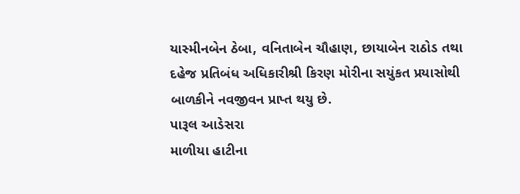યાસ્મીનબેન ઠેબા, વનિતાબેન ચૌહાણ, છાયાબેન રાઠોડ તથા દહેજ પ્રતિબંધ અધિકારીશ્રી કિરણ મોરીના સયુંકત પ્રયાસોથી બાળકીને નવજીવન પ્રાપ્ત થયુ છે.
પારૂલ આડેસરા
માળીયા હાટીના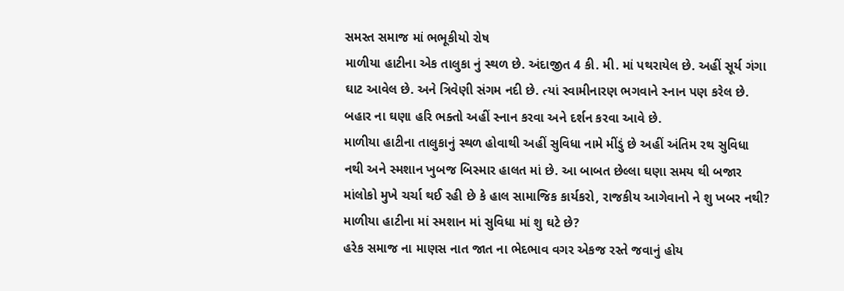સમસ્ત સમાજ માં ભભૂકીયો રોષ
માળીયા હાટીના એક તાલુકા નું સ્થળ છે. અંદાજીત 4 કી. મી. માં પથરાયેલ છે. અહીં સૂર્ય ગંગા ઘાટ આવેલ છે. અને ત્રિવેણી સંગમ નદી છે. ત્યાં સ્વામીનારણ ભગવાને સ્નાન પણ કરેલ છે. બહાર ના ઘણા હરિ ભક્તો અહીં સ્નાન કરવા અને દર્શન કરવા આવે છે.
માળીયા હાટીના તાલુકાનું સ્થળ હોવાથી અહીં સુવિધા નામે મીંડું છે અહીં અંતિમ રથ સુવિધા નથી અને સ્મશાન ખુબજ બિસ્માર હાલત માં છે. આ બાબત છેલ્લા ઘણા સમય થી બજાર માંલોકો મુખે ચર્ચા થઈ રહી છે કે હાલ સામાજિક કાર્યકરો, રાજકીય આગેવાનો ને શુ ખબર નથી? માળીયા હાટીના માં સ્મશાન માં સુવિધા માં શુ ઘટે છે?
હરેક સમાજ ના માણસ નાત જાત ના ભેદભાવ વગર એકજ રસ્તે જવાનું હોય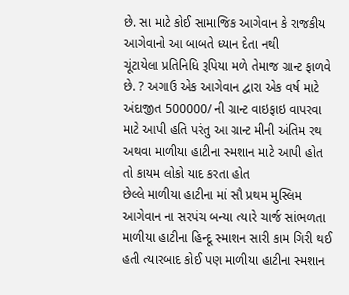છે. સા માટે કોઈ સામાજિક આગેવાન કે રાજકીય આગેવાનો આ બાબતે ધ્યાન દેતા નથી
ચૂંટાયેલા પ્રતિનિધિ રૂપિયા મળે તેમાજ ગ્રાન્ટ ફાળવે છે. ? અગાઉ એક આગેવાન દ્વારા એક વર્ષ માટે અંદાજીત 500000/ ની ગ્રાન્ટ વાઇફાઇ વાપરવા માટે આપી હતિ પરંતુ આ ગ્રાન્ટ મીની અંતિમ રથ અથવા માળીયા હાટીના સ્મશાન માટે આપી હોત તો કાયમ લોકો યાદ કરતા હોત
છેલ્લે માળીયા હાટીના માં સૌ પ્રથમ મુસ્લિમ આગેવાન ના સરપંચ બન્યા ત્યારે ચાર્જ સાંભળતા માળીયા હાટીના હિન્દૂ સ્માશન સારી કામ ગિરી થઈ હતી ત્યારબાદ કોઈ પણ માળીયા હાટીના સ્મશાન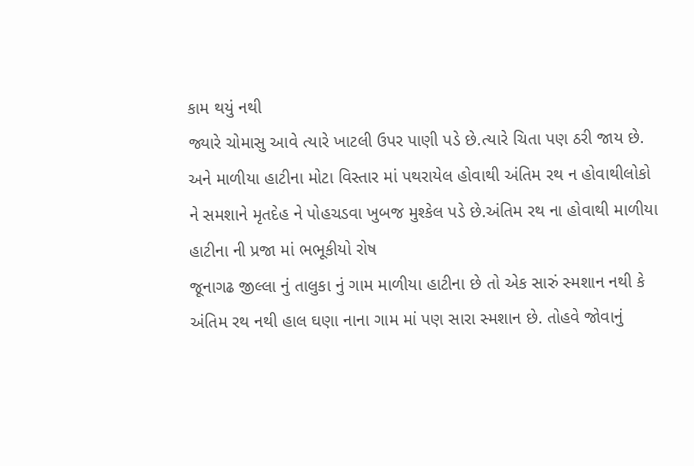કામ થયું નથી
જ્યારે ચોમાસુ આવે ત્યારે ખાટલી ઉપર પાણી પડે છે.ત્યારે ચિતા પણ ઠરી જાય છે. અને માળીયા હાટીના મોટા વિસ્તાર માં પથરાયેલ હોવાથી અંતિમ રથ ન હોવાથીલોકો ને સમશાને મૃતદેહ ને પોહચડવા ખુબજ મુશ્કેલ પડે છે.અંતિમ રથ ના હોવાથી માળીયા હાટીના ની પ્રજા માં ભભૂકીયો રોષ
જૂનાગઢ જીલ્લા નું તાલુકા નું ગામ માળીયા હાટીના છે તો એક સારું સ્મશાન નથી કે અંતિમ રથ નથી હાલ ઘણા નાના ગામ માં પણ સારા સ્મશાન છે. તોહવે જોવાનું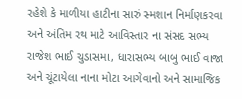રહેશે કે માળીયા હાટીના સારું સ્મશાન નિર્માણકરવા અને અંતિમ રથ માટે આવિસ્તાર ના સંસદ સભ્ય રાજેશ ભાઈ ચુડાસમા, ધારાસભ્ય બાબુ ભાઈ વાજા અને ચૂંટાયેલા નાના મોટા આગેવાનો અને સામાજિક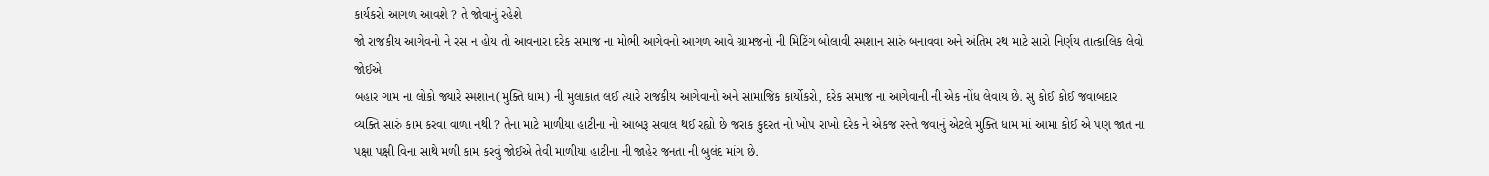કાર્યકરો આગળ આવશે ? તે જોવાનું રહેશે
જો રાજકીય આગેવનો ને રસ ન હોય તો આવનારા દરેક સમાજ ના મોભી આગેવનો આગળ આવે ગ્રામજનો ની મિટિંગ બોલાવી સ્મશાન સારું બનાવવા અને અંતિમ રથ માટે સારો નિર્ણય તાત્કાલિક લેવો જોઈએ
બહાર ગામ ના લોકો જ્યારે સ્મશાન(મુક્તિ ધામ) ની મુલાકાત લઈ ત્યારે રાજકીય આગેવાનો અને સામાજિક કાર્યોકરો, દરેક સમાજ ના આગેવાની ની એક નોંધ લેવાય છે. સુ કોઈ કોઈ જવાબદાર વ્યક્તિ સારું કામ કરવા વાળા નથી ? તેના માટે માળીયા હાટીના નો આબરૂ સવાલ થઈ રહ્યો છે જરાક કુદરત નો ખોપ રાખો દરેક ને એકજ રસ્તે જવાનું એટલે મુક્તિ ધામ માં આમા કોઈ એ પણ જાત ના પક્ષા પક્ષી વિના સાથે મળી કામ કરવું જોઈએ તેવી માળીયા હાટીના ની જાહેર જનતા ની બુલંદ માંગ છે.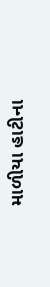માળીયા હાટીના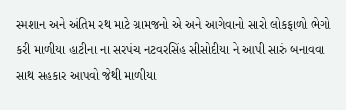સ્મશાન અને અંતિમ રથ માટે ગ્રામજનો એ અને આગેવાનો સારો લોકફાળો ભેગો કરી માળીયા હાટીના ના સરપંચ નટવરસિંહ સીસોદીયા ને આપી સારું બનાવવા સાથ સહકાર આપવો જેથી માળીયા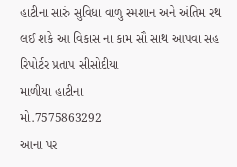હાટીના સારું સુવિધા વાળુ સ્મશાન અને અંતિમ રથ લઈ શકે આ વિકાસ ના કામ સૌ સાથ આપવા સહ
રિપોર્ટર પ્રતાપ સીસોદીયા
માળીયા હાટીના
મો.7575863292
આના પર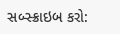સબ્સ્ક્રાઇબ કરો: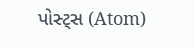પોસ્ટ્સ (Atom)